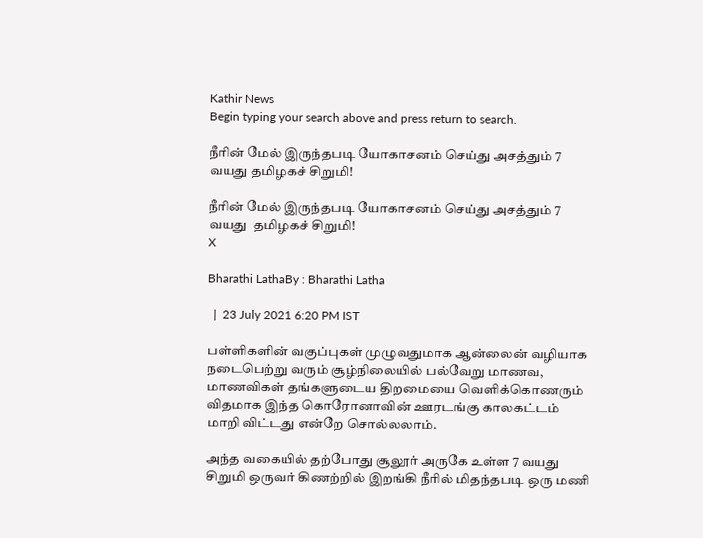Kathir News
Begin typing your search above and press return to search.

நீரின் மேல் இருந்தபடி யோகாசனம் செய்து அசத்தும் 7 வயது தமிழகச் சிறுமி!

நீரின் மேல் இருந்தபடி யோகாசனம் செய்து அசத்தும் 7 வயது  தமிழகச் சிறுமி!
X

Bharathi LathaBy : Bharathi Latha

  |  23 July 2021 6:20 PM IST

பள்ளிகளின் வகுப்புகள் முழுவதுமாக ஆன்லைன் வழியாக நடைபெற்று வரும் சூழ்நிலையில் பல்வேறு மாணவ, மாணவிகள் தங்களுடைய திறமையை வெளிக்கொணரும் விதமாக இந்த கொரோனாவின் ஊரடங்கு காலகட்டம் மாறி விட்டது என்றே சொல்லலாம்.

அந்த வகையில் தற்போது சூலூர் அருகே உள்ள 7 வயது சிறுமி ஒருவர் கிணற்றில் இறங்கி நீரில் மிதந்தபடி ஒரு மணி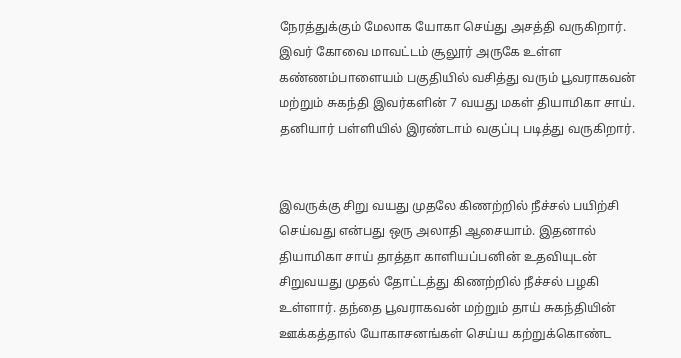நேரத்துக்கும் மேலாக யோகா செய்து அசத்தி வருகிறார். இவர் கோவை மாவட்டம் சூலூர் அருகே உள்ள கண்ணம்பாளையம் பகுதியில் வசித்து வரும் பூவராகவன் மற்றும் சுகந்தி இவர்களின் 7 வயது மகள் தியாமிகா சாய். தனியார் பள்ளியில் இரண்டாம் வகுப்பு படித்து வருகிறார்.


இவருக்கு சிறு வயது முதலே கிணற்றில் நீச்சல் பயிற்சி செய்வது என்பது ஒரு அலாதி ஆசையாம். இதனால் தியாமிகா சாய் தாத்தா காளியப்பனின் உதவியுடன் சிறுவயது முதல் தோட்டத்து கிணற்றில் நீச்சல் பழகி உள்ளார். தந்தை பூவராகவன் மற்றும் தாய் சுகந்தியின் ஊக்கத்தால் யோகாசனங்கள் செய்ய கற்றுக்கொண்ட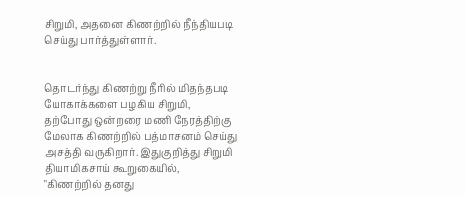சிறுமி, அதனை கிணற்றில் நீந்தியபடி செய்து பார்த்துள்ளார்.


தொடர்ந்து கிணற்று நீரில் மிதந்தபடி யோகாக்களை பழகிய சிறுமி, தற்போது ஒன்றரை மணி நேரத்திற்கு மேலாக கிணற்றில் பத்மாசனம் செய்து அசத்தி வருகிறார். இதுகுறித்து சிறுமி தியாமிகசாய் கூறுகையில், "கிணற்றில் தனது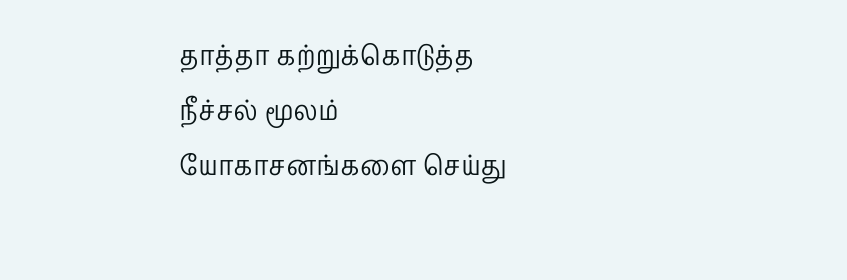தாத்தா கற்றுக்கொடுத்த நீச்சல் மூலம் யோகாசனங்களை செய்து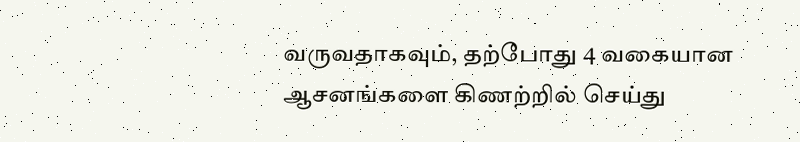வருவதாகவும், தற்போது 4 வகையான ஆசனங்களை கிணற்றில் செய்து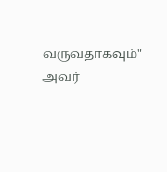வருவதாகவும்" அவர்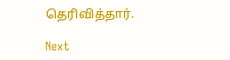தெரிவித்தார்.

Next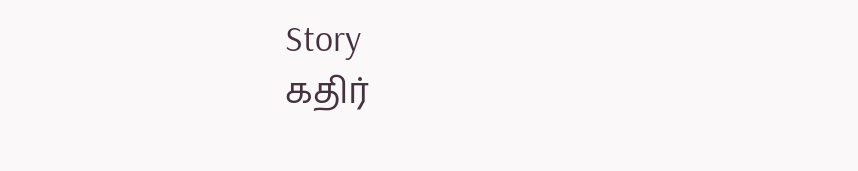Story
கதிர்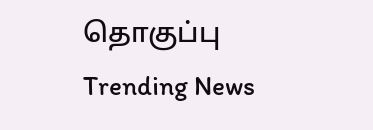தொகுப்பு
Trending News